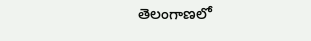తెలంగాణలో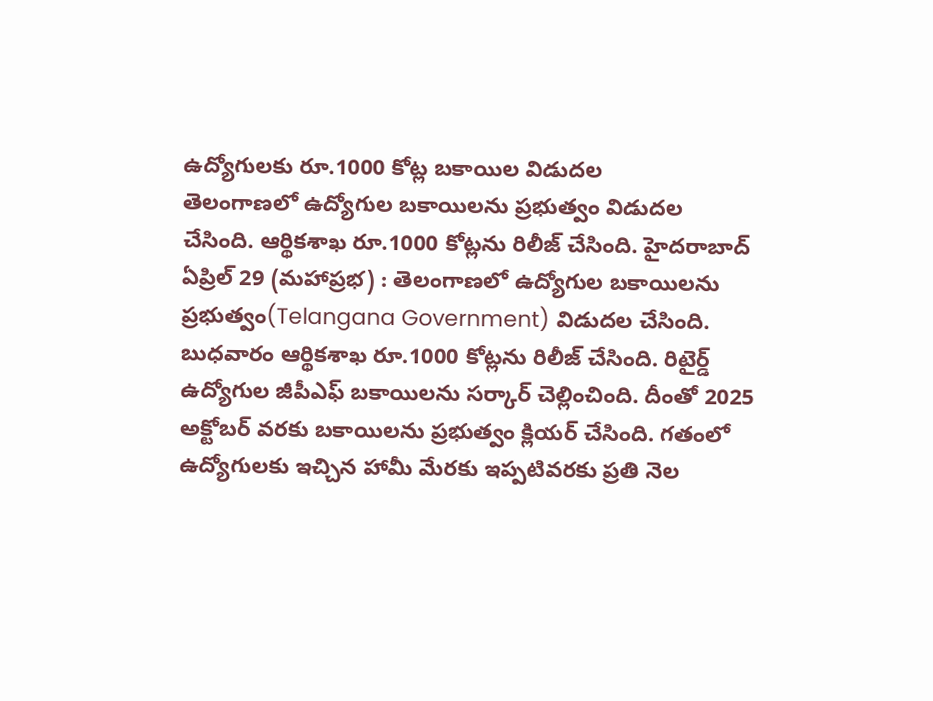ఉద్యోగులకు రూ.1000 కోట్ల బకాయిల విడుదల
తెలంగాణలో ఉద్యోగుల బకాయిలను ప్రభుత్వం విడుదల చేసింది. ఆర్థికశాఖ రూ.1000 కోట్లను రిలీజ్ చేసింది. హైదరాబాద్ ఏప్రిల్ 29 (మహాప్రభ) : తెలంగాణలో ఉద్యోగుల బకాయిలను ప్రభుత్వం(Telangana Government) విడుదల చేసింది. బుధవారం ఆర్థికశాఖ రూ.1000 కోట్లను రిలీజ్ చేసింది. రిటైర్డ్ ఉద్యోగుల జీపీఎఫ్ బకాయిలను సర్కార్ చెల్లించింది. దీంతో 2025 అక్టోబర్ వరకు బకాయిలను ప్రభుత్వం క్లియర్ చేసింది. గతంలో ఉద్యోగులకు ఇచ్చిన హామీ మేరకు ఇప్పటివరకు ప్రతి నెల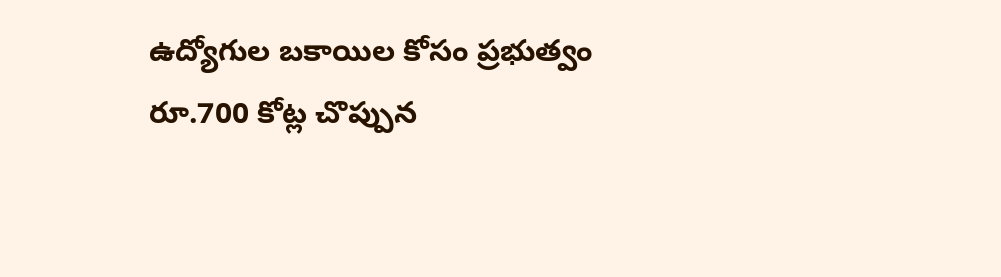ఉద్యోగుల బకాయిల కోసం ప్రభుత్వం రూ.700 కోట్ల చొప్పున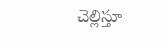చెల్లిస్తూ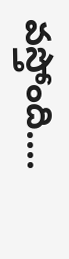వస్తోంది....